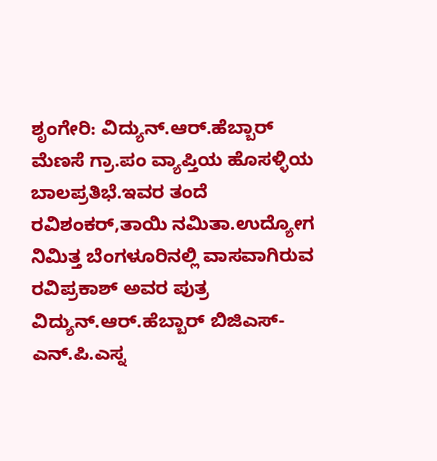ಶೃಂಗೇರಿ: ವಿದ್ಯುನ್.ಆರ್.ಹೆಬ್ಬಾರ್ ಮೆಣಸೆ ಗ್ರಾ.ಪಂ ವ್ಯಾಪ್ತಿಯ ಹೊಸಳ್ಳಿಯ ಬಾಲಪ್ರತಿಭೆ.ಇವರ ತಂದೆ ರವಿಶಂಕರ್,ತಾಯಿ ನಮಿತಾ.ಉದ್ಯೋಗ ನಿಮಿತ್ತ ಬೆಂಗಳೂರಿನಲ್ಲಿ ವಾಸವಾಗಿರುವ ರವಿಪ್ರಕಾಶ್ ಅವರ ಪುತ್ರ ವಿದ್ಯುನ್.ಆರ್.ಹೆಬ್ಬಾರ್ ಬಿಜಿಎಸ್-ಎನ್.ಪಿ.ಎಸ್ನ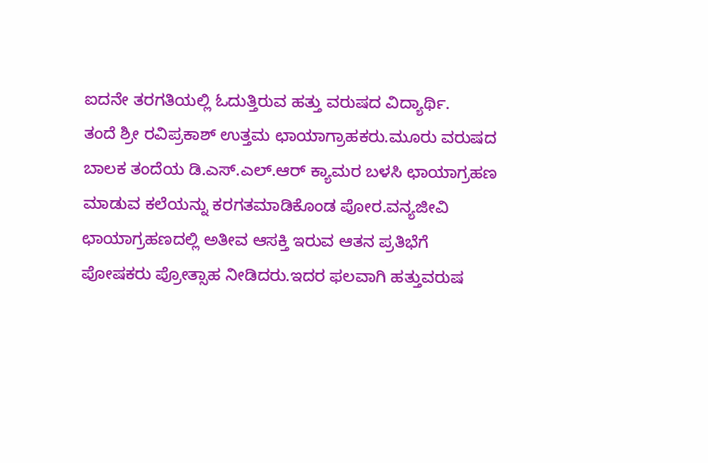ಐದನೇ ತರಗತಿಯಲ್ಲಿ ಓದುತ್ತಿರುವ ಹತ್ತು ವರುಷದ ವಿದ್ಯಾರ್ಥಿ.
ತಂದೆ ಶ್ರೀ ರವಿಪ್ರಕಾಶ್ ಉತ್ತಮ ಛಾಯಾಗ್ರಾಹಕರು.ಮೂರು ವರುಷದ ಬಾಲಕ ತಂದೆಯ ಡಿ.ಎಸ್.ಎಲ್.ಆರ್ ಕ್ಯಾಮರ ಬಳಸಿ ಛಾಯಾಗ್ರಹಣ ಮಾಡುವ ಕಲೆಯನ್ನು ಕರಗತಮಾಡಿಕೊಂಡ ಪೋರ.ವನ್ಯಜೀವಿ ಛಾಯಾಗ್ರಹಣದಲ್ಲಿ ಅತೀವ ಆಸಕ್ತಿ ಇರುವ ಆತನ ಪ್ರತಿಭೆಗೆ ಪೋಷಕರು ಪ್ರೋತ್ಸಾಹ ನೀಡಿದರು.ಇದರ ಫಲವಾಗಿ ಹತ್ತುವರುಷ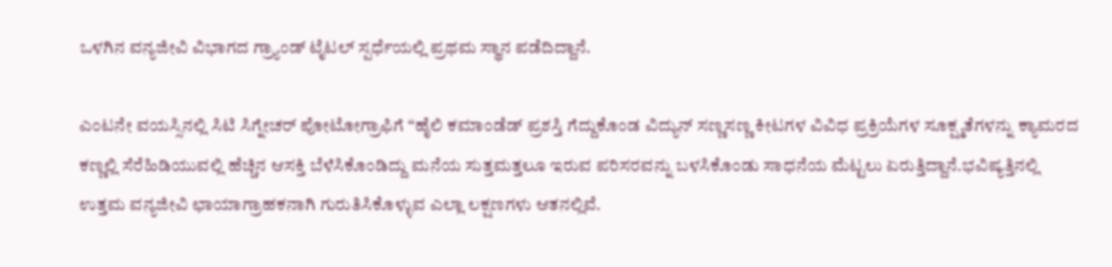ಒಳಗಿನ ವನ್ಯಜೀವಿ ವಿಭಾಗದ ಗ್ರ್ಯಾಂಡ್ ಟೈಟಲ್ ಸ್ಪರ್ಧೆಯಲ್ಲಿ ಪ್ರಥಮ ಸ್ಥಾನ ಪಡೆದಿದ್ದಾನೆ.

ಎಂಟನೇ ವಯಸ್ಸಿನಲ್ಲಿ ಸಿಟಿ ಸಿಗ್ನೇಚರ್ ಪೋಟೋಗ್ರಾಫಿಗೆ “ಹೈಲಿ ಕಮಾಂಡೆಡ್ ಪ್ರಶಸ್ತಿ ಗೆದ್ದುಕೊಂಡ ವಿದ್ಯುನ್ ಸಣ್ಣಸಣ್ಣ ಕೀಟಗಳ ವಿವಿಧ ಪ್ರಕ್ರಿಯೆಗಳ ಸೂಕ್ಷ್ಮತೆಗಳನ್ನು ಕ್ಯಾಮರದ ಕಣ್ಣಲ್ಲಿ ಸೆರೆಹಿಡಿಯುವಲ್ಲಿ ಹೆಚ್ಚಿನ ಆಸಕ್ತಿ ಬೆಳೆಸಿಕೊಂಡಿದ್ದು ಮನೆಯ ಸುತ್ತಮತ್ತಲೂ ಇರುವ ಪರಿಸರವನ್ನು ಬಳಸಿಕೊಂಡು ಸಾಧನೆಯ ಮೆಟ್ಟಲು ಏರುತ್ತಿದ್ದಾನೆ.ಭವಿಷ್ಯತ್ತಿನಲ್ಲಿ ಉತ್ತಮ ವನ್ಯಜೀವಿ ಛಾಯಾಗ್ರಾಹಕನಾಗಿ ಗುರುತಿಸಿಕೊಳ್ಳುವ ಎಲ್ಲಾ ಲಕ್ಷಣಗಳು ಆತನಲ್ಲಿವೆ.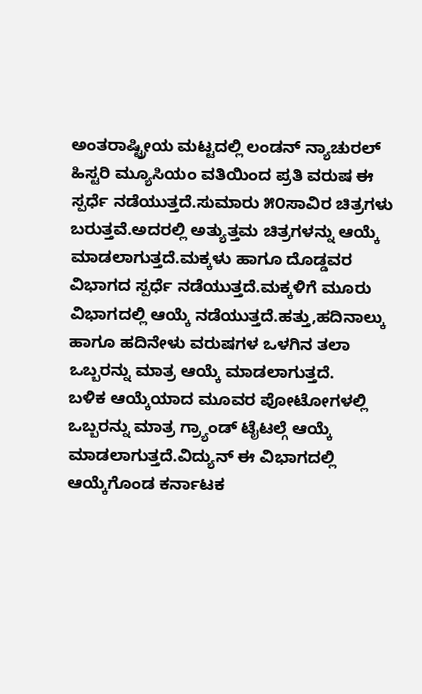ಅಂತರಾಷ್ಟ್ರೀಯ ಮಟ್ಟದಲ್ಲಿ ಲಂಡನ್ ನ್ಯಾಚುರಲ್ ಹಿಸ್ಟರಿ ಮ್ಯೂಸಿಯಂ ವತಿಯಿಂದ ಪ್ರತಿ ವರುಷ ಈ ಸ್ಪರ್ಧೆ ನಡೆಯುತ್ತದೆ.ಸುಮಾರು ೫೦ಸಾವಿರ ಚಿತ್ರಗಳು ಬರುತ್ತವೆ.ಅದರಲ್ಲಿ ಅತ್ಯುತ್ತಮ ಚಿತ್ರಗಳನ್ನು ಆಯ್ಕೆ ಮಾಡಲಾಗುತ್ತದೆ.ಮಕ್ಕಳು ಹಾಗೂ ದೊಡ್ಡವರ ವಿಭಾಗದ ಸ್ಪರ್ಧೆ ನಡೆಯುತ್ತದೆ.ಮಕ್ಕಳಿಗೆ ಮೂರು ವಿಭಾಗದಲ್ಲಿ ಆಯ್ಕೆ ನಡೆಯುತ್ತದೆ.ಹತ್ತು,ಹದಿನಾಲ್ಕು ಹಾಗೂ ಹದಿನೇಳು ವರುಷಗಳ ಒಳಗಿನ ತಲಾ ಒಬ್ಬರನ್ನು ಮಾತ್ರ ಆಯ್ಕೆ ಮಾಡಲಾಗುತ್ತದೆ.
ಬಳಿಕ ಆಯ್ಕೆಯಾದ ಮೂವರ ಪೋಟೋಗಳಲ್ಲಿ ಒಬ್ಬರನ್ನು ಮಾತ್ರ ಗ್ರ್ಯಾಂಡ್ ಟೈಟಲ್ಗೆ ಆಯ್ಕೆ ಮಾಡಲಾಗುತ್ತದೆ.ವಿದ್ಯುನ್ ಈ ವಿಭಾಗದಲ್ಲಿ ಆಯ್ಕೆಗೊಂಡ ಕರ್ನಾಟಕ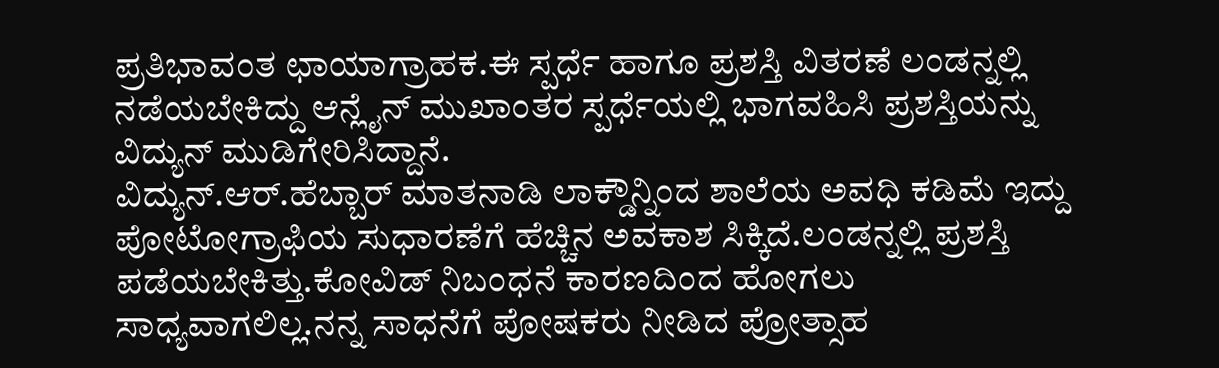ಪ್ರತಿಭಾವಂತ ಛಾಯಾಗ್ರಾಹಕ.ಈ ಸ್ಪರ್ಧೆ ಹಾಗೂ ಪ್ರಶಸ್ತಿ ವಿತರಣೆ ಲಂಡನ್ನಲ್ಲಿ ನಡೆಯಬೇಕಿದ್ದು ಆನ್ಲೈನ್ ಮುಖಾಂತರ ಸ್ಪರ್ಧೆಯಲ್ಲಿ ಭಾಗವಹಿಸಿ ಪ್ರಶಸ್ತಿಯನ್ನು ವಿದ್ಯುನ್ ಮುಡಿಗೇರಿಸಿದ್ದಾನೆ.
ವಿದ್ಯುನ್.ಆರ್.ಹೆಬ್ಬಾರ್ ಮಾತನಾಡಿ ಲಾಕ್ಡೌನ್ನಿಂದ ಶಾಲೆಯ ಅವಧಿ ಕಡಿಮೆ ಇದ್ದು ಪೋಟೋಗ್ರಾಫಿಯ ಸುಧಾರಣೆಗೆ ಹೆಚ್ಚಿನ ಅವಕಾಶ ಸಿಕ್ಕಿದೆ.ಲಂಡನ್ನಲ್ಲಿ ಪ್ರಶಸ್ತಿ ಪಡೆಯಬೇಕಿತ್ತು.ಕೋವಿಡ್ ನಿಬಂಧನೆ ಕಾರಣದಿಂದ ಹೋಗಲು ಸಾಧ್ಯವಾಗಲಿಲ್ಲ.ನನ್ನ ಸಾಧನೆಗೆ ಪೋಷಕರು ನೀಡಿದ ಪ್ರೋತ್ಸಾಹ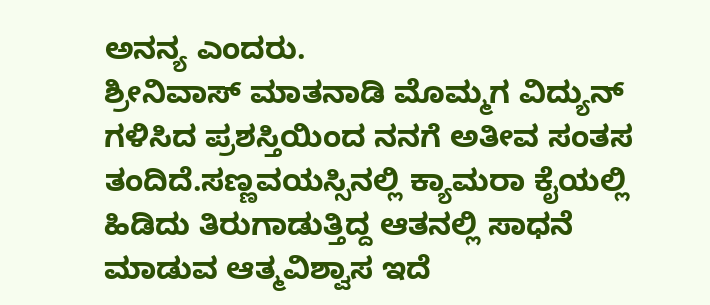ಅನನ್ಯ ಎಂದರು.
ಶ್ರೀನಿವಾಸ್ ಮಾತನಾಡಿ ಮೊಮ್ಮಗ ವಿದ್ಯುನ್ ಗಳಿಸಿದ ಪ್ರಶಸ್ತಿಯಿಂದ ನನಗೆ ಅತೀವ ಸಂತಸ ತಂದಿದೆ.ಸಣ್ಣವಯಸ್ಸಿನಲ್ಲಿ ಕ್ಯಾಮರಾ ಕೈಯಲ್ಲಿ ಹಿಡಿದು ತಿರುಗಾಡುತ್ತಿದ್ದ ಆತನಲ್ಲಿ ಸಾಧನೆ ಮಾಡುವ ಆತ್ಮವಿಶ್ವಾಸ ಇದೆ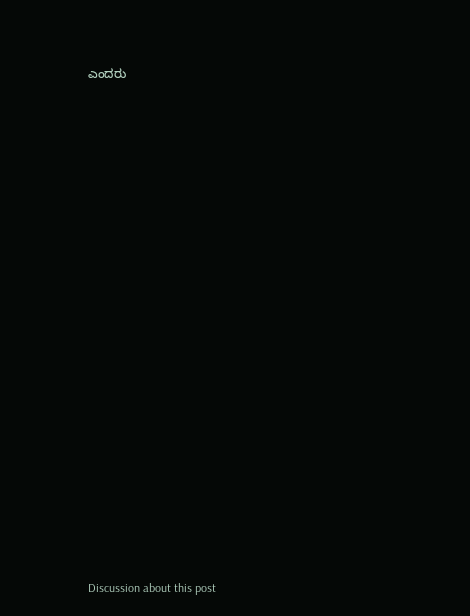ಎಂದರು

























Discussion about this post